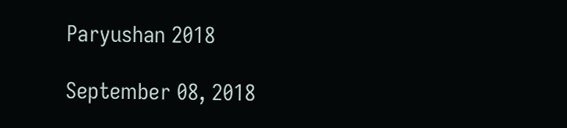Paryushan 2018

September 08, 2018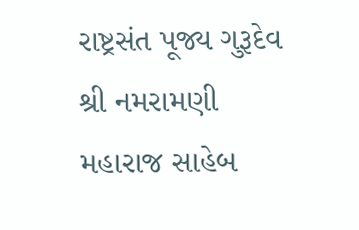રાષ્ટ્રસંત પૂજ્ય ગુરૂદેવ શ્રી નમરામણી મહારાજ સાહેબ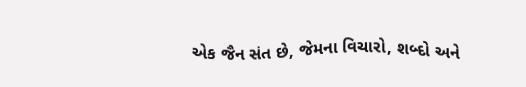એક જૈન સંત છે, જેમના વિચારો, શબ્દો અને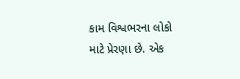કામ વિશ્વભરના લોકો માટે પ્રેરણા છે. એક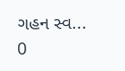ગહન સ્વ...
0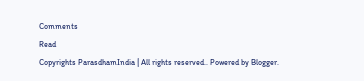Comments
Read
Copyrights ParasdhamIndia | All rights reserved.. Powered by Blogger.